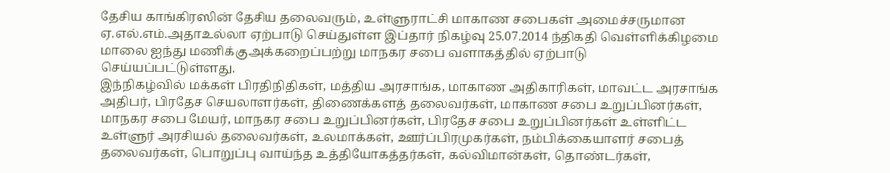தேசிய காங்கிரஸின் தேசிய தலைவரும், உள்ளுராட்சி மாகாண சபைகள் அமைச்சருமான ஏ.எல்.எம்.அதாஉல்லா ஏற்பாடு செய்துள்ள இப்தார் நிகழ்வு 25.07.2014 ந்திகதி வெள்ளிக்கிழமை மாலை ஐந்து மணிக்குஅக்கறைப்பற்று மாநகர சபை வளாகத்தில் ஏற்பாடு செய்யப்பட்டுள்ளது.
இந்நிகழ்வில் மக்கள் பிரதிநிதிகள், மத்திய அரசாங்க, மாகாண அதிகாரிகள், மாவட்ட அரசாங்க அதிபர், பிரதேச செயலாளர்கள், திணைக்களத் தலைவர்கள், மாகாண சபை உறுப்பினர்கள், மாநகர சபை மேயர், மாநகர சபை உறுப்பினர்கள், பிரதேச சபை உறுப்பினர்கள் உள்ளிட்ட உள்ளுர் அரசியல் தலைவர்கள், உலமாக்கள், ஊர்ப்பிரமுகர்கள், நம்பிக்கையாளர் சபைத் தலைவர்கள், பொறுப்பு வாய்ந்த உத்தியோகத்தர்கள், கல்விமான்கள், தொண்டர்கள்,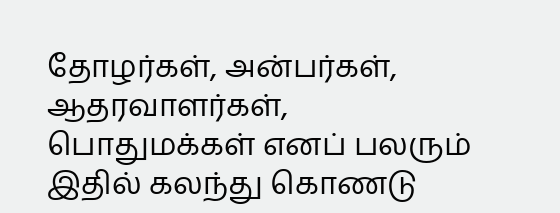தோழர்கள், அன்பர்கள், ஆதரவாளர்கள், பொதுமக்கள் எனப் பலரும் இதில் கலந்து கொணடு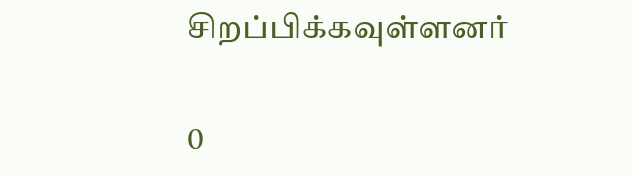சிறப்பிக்கவுள்ளனர்

0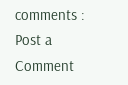comments :
Post a Comment